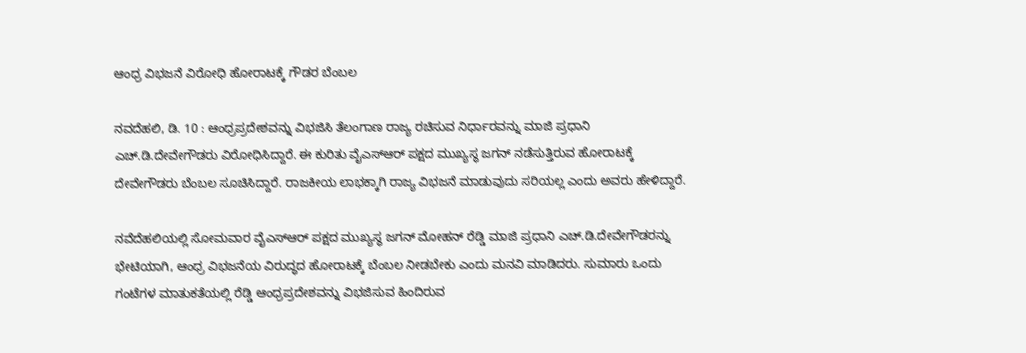ಆಂಧ್ರ ವಿಭಜನೆ ವಿರೋಧಿ ಹೋರಾಟಕ್ಕೆ ಗೌಡರ ಬೆಂಬಲ

ನವದೆಹಲಿ, ಡಿ. 10 : ಆಂಧ್ರಪ್ರದೇಶವನ್ನು ವಿಭಜಿಸಿ ತೆಲಂಗಾಣ ರಾಜ್ಯ ರಚಿಸುವ ನಿರ್ಧಾರವನ್ನು ಮಾಜಿ ಪ್ರಧಾನಿ ಎಚ್.ಡಿ.ದೇವೇಗೌಡರು ವಿರೋಧಿಸಿದ್ದಾರೆ. ಈ ಕುರಿತು ವೈಎಸ್‌ಆರ್‌ ಪಕ್ಷದ ಮುಖ್ಯಸ್ಥ ಜಗನ್ ನಡೆಸುತ್ತಿರುವ ಹೋರಾಟಕ್ಕೆ ದೇವೇಗೌಡರು ಬೆಂಬಲ ಸೂಚಿಸಿದ್ದಾರೆ. ರಾಜಕೀಯ ಲಾಭಕ್ಕಾಗಿ ರಾಜ್ಯ ವಿಭಜನೆ ಮಾಡುವುದು ಸರಿಯಲ್ಲ ಎಂದು ಅವರು ಹೇಳಿದ್ದಾರೆ.

ನವೆದೆಹಲಿಯಲ್ಲಿ ಸೋಮವಾರ ವೈಎಸ್‌ಆರ್‌ ಪಕ್ಷದ ಮುಖ್ಯಸ್ಥ ಜಗನ್ ಮೋಹನ್ ರೆಡ್ಡಿ ಮಾಜಿ ಪ್ರಧಾನಿ ಎಚ್.ಡಿ.ದೇವೇಗೌಡರನ್ನು ಭೇಟಿಯಾಗಿ, ಆಂಧ್ರ ವಿಭಜನೆಯ ವಿರುದ್ಧದ ಹೋರಾಟಕ್ಕೆ ಬೆಂಬಲ ನೀಡಬೇಕು ಎಂದು ಮನವಿ ಮಾಡಿದರು. ಸುಮಾರು ಒಂದು ಗಂಟೆಗಳ ಮಾತುಕತೆಯಲ್ಲಿ ರೆಡ್ಡಿ ಆಂಧ್ರಪ್ರದೇಶವನ್ನು ವಿಭಜಿಸುವ ಹಿಂದಿರುವ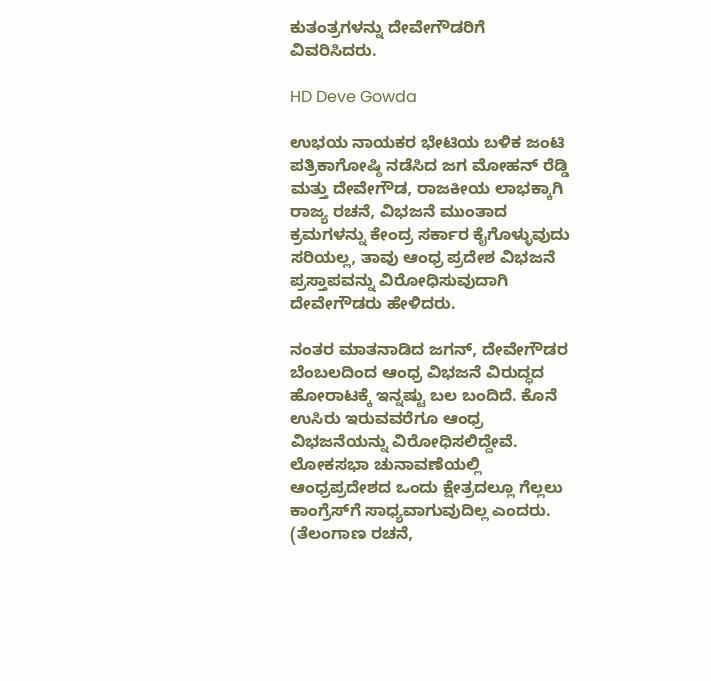ಕುತಂತ್ರಗಳನ್ನು ದೇವೇಗೌಡರಿಗೆ ವಿವರಿಸಿದರು.

HD Deve Gowda

ಉಭಯ ನಾಯಕರ ಭೇಟಿಯ ಬಳಿಕ ಜಂಟಿ ಪತ್ರಿಕಾಗೋಷ್ಠಿ ನಡೆಸಿದ ಜಗ ಮೋಹನ್ ರೆಡ್ಡಿ ಮತ್ತು ದೇವೇಗೌಡ, ರಾಜಕೀಯ ಲಾಭಕ್ಕಾಗಿ ರಾಜ್ಯ ರಚನೆ, ವಿಭಜನೆ ಮುಂತಾದ ಕ್ರಮಗಳನ್ನು ಕೇಂದ್ರ ಸರ್ಕಾರ ಕೈಗೊಳ್ಳುವುದು ಸರಿಯಲ್ಲ, ತಾವು ಆಂಧ್ರ ಪ್ರದೇಶ ವಿಭಜನೆ ಪ್ರಸ್ತಾಪವನ್ನು ವಿರೋಧಿಸುವುದಾಗಿ ದೇವೇಗೌಡರು ಹೇಳಿದರು.

ನಂತರ ಮಾತನಾಡಿದ ಜಗನ್‌, ದೇವೇಗೌಡರ ಬೆಂಬಲದಿಂದ ಆಂಧ್ರ ವಿಭಜನೆ ವಿರುದ್ಧದ ಹೋರಾಟಕ್ಕೆ ಇನ್ನಷ್ಟು ಬಲ ಬಂದಿದೆ. ಕೊನೆ ಉಸಿರು ಇರುವವರೆಗೂ ಆಂಧ್ರ ವಿಭಜನೆಯನ್ನು ವಿರೋಧಿಸಲಿದ್ದೇವೆ. ಲೋಕಸಭಾ ಚುನಾವಣೆಯಲ್ಲಿ ಆಂಧ್ರಪ್ರದೇಶದ ಒಂದು ಕ್ಷೇತ್ರದಲ್ಲೂ ಗೆಲ್ಲಲು ಕಾಂಗ್ರೆಸ್‌ಗೆ ಸಾಧ್ಯವಾಗುವುದಿಲ್ಲ ಎಂದರು. (ತೆಲಂಗಾಣ ರಚನೆ,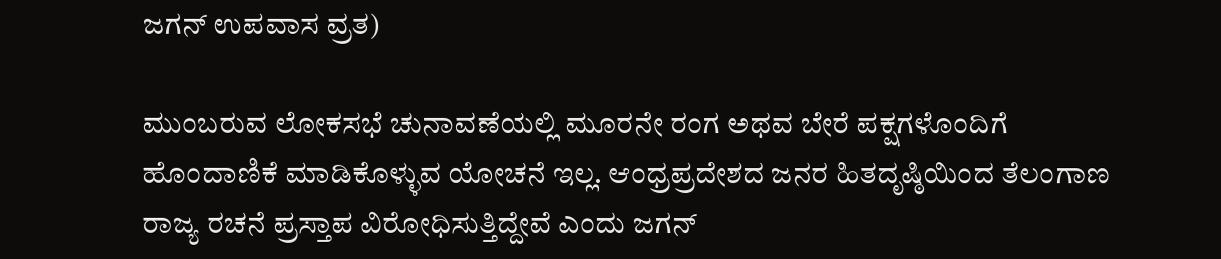ಜಗನ್ ಉಪವಾಸ ವ್ರತ)

ಮುಂಬರುವ ಲೋಕಸಭೆ ಚುನಾವಣೆಯಲ್ಲಿ ಮೂರನೇ ರಂಗ ಅಥವ ಬೇರೆ ಪಕ್ಷಗಳೊಂದಿಗೆ ಹೊಂದಾಣಿಕೆ ಮಾಡಿಕೊಳ್ಳುವ ಯೋಚನೆ ಇಲ್ಲ. ಆಂಧ್ರಪ್ರದೇಶದ ಜನರ ಹಿತದೃಷ್ಠಿಯಿಂದ ತೆಲಂಗಾಣ ರಾಜ್ಯ ರಚನೆ ಪ್ರಸ್ತಾಪ ವಿರೋಧಿಸುತ್ತಿದ್ದೇವೆ ಎಂದು ಜಗನ್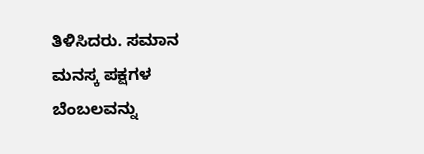ತಿಳಿಸಿದರು. ಸಮಾನ ಮನಸ್ಕ ಪಕ್ಷಗಳ ಬೆಂಬಲವನ್ನು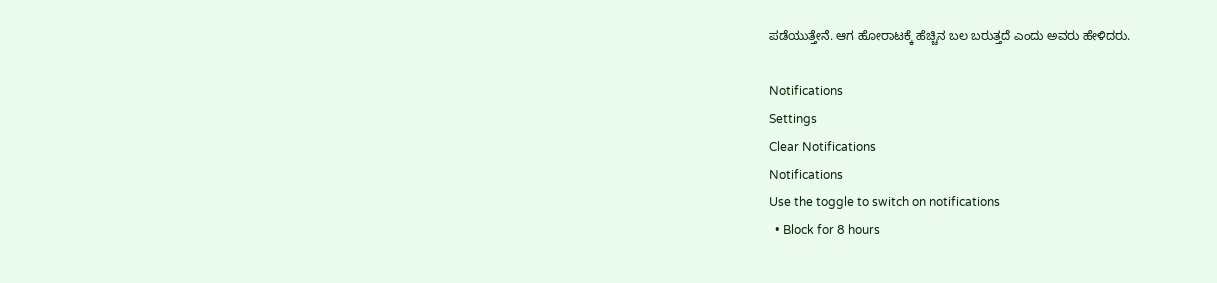ಪಡೆಯುತ್ತೇನೆ. ಆಗ ಹೋರಾಟಕ್ಕೆ ಹೆಚ್ಚಿನ ಬಲ ಬರುತ್ತದೆ ಎಂದು ಅವರು ಹೇಳಿದರು.

Notifications
Settings
Clear Notifications
Notifications
Use the toggle to switch on notifications
  • Block for 8 hours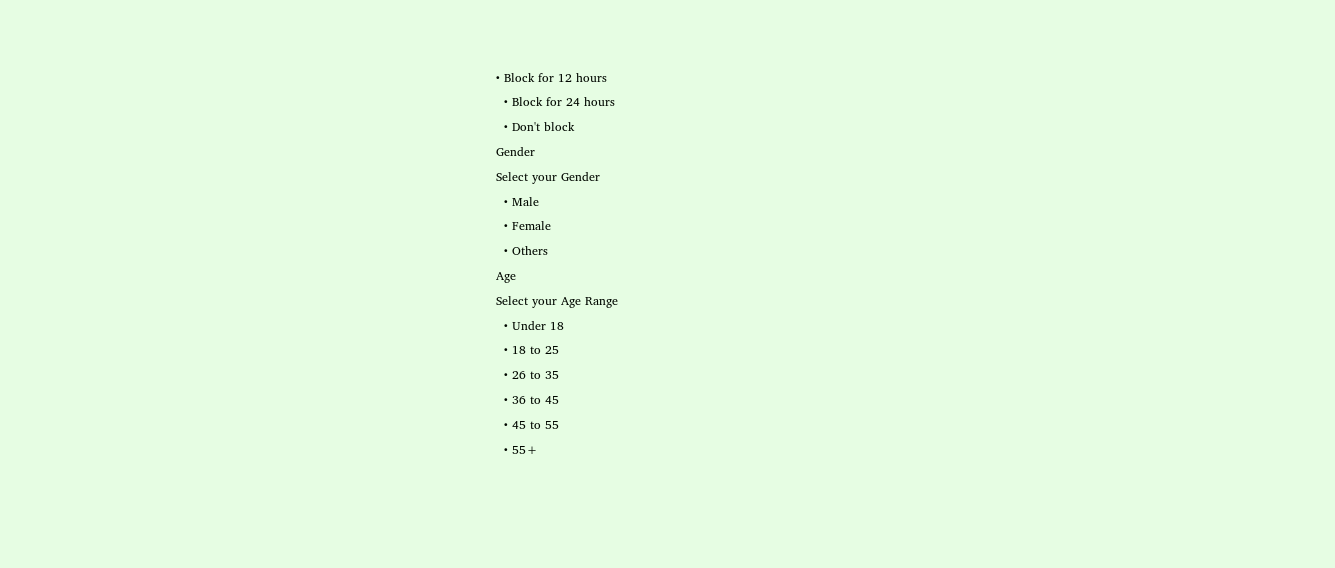• Block for 12 hours
  • Block for 24 hours
  • Don't block
Gender
Select your Gender
  • Male
  • Female
  • Others
Age
Select your Age Range
  • Under 18
  • 18 to 25
  • 26 to 35
  • 36 to 45
  • 45 to 55
  • 55+